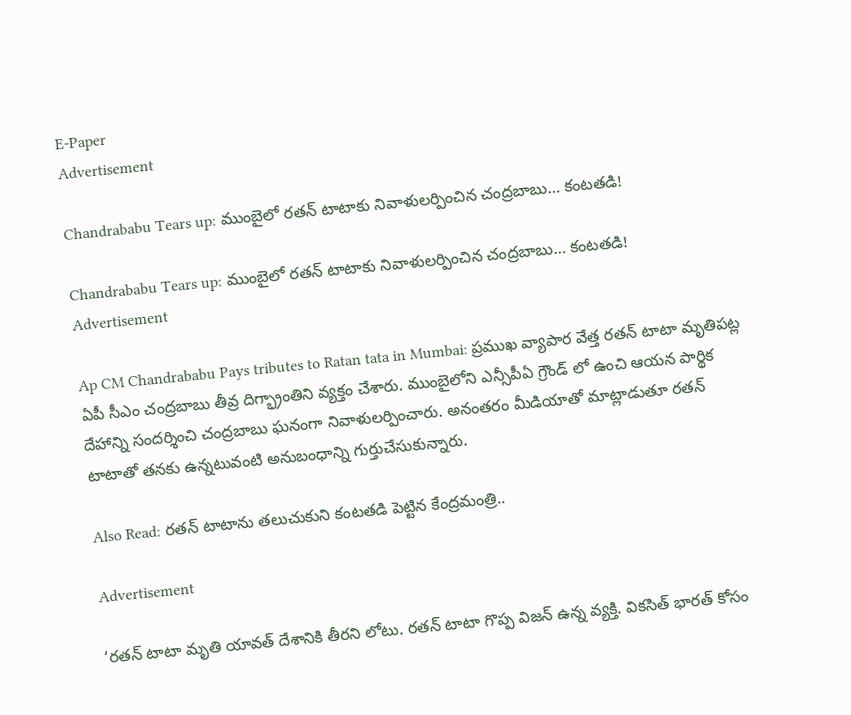E-Paper
Advertisement

Chandrababu Tears up: ముంబైలో రతన్ టాటాకు నివాళులర్పించిన చంద్రబాబు… కంటతడి!

Chandrababu Tears up: ముంబైలో రతన్ టాటాకు నివాళులర్పించిన చంద్రబాబు… కంటతడి!
Advertisement

Ap CM Chandrababu Pays tributes to Ratan tata in Mumbai: ప్రముఖ వ్యాపార వేత్త రతన్ టాటా మృతిపట్ల ఏపీ సీఎం చంద్రబాబు తీవ్ర దిగ్భ్రాంతిని వ్యక్తం చేశారు. ముంబైలోని ఎన్సీపీఏ గ్రౌండ్ లో ఉంచి ఆయన పార్థిక దేహాన్ని సందర్శించి చంద్రబాబు ఘనంగా నివాళులర్పించారు. అనంతరం మీడియాతో మాట్లాడుతూ రతన్ టాటాతో తనకు ఉన్నటువంటి అనుబంధాన్ని గుర్తుచేసుకున్నారు.

Also Read: రతన్ టాటాను తలుచుకుని కంటతడి పెట్టిన కేంద్రమంత్రి..

Advertisement

‘రతన్ టాటా మృతి యావత్ దేశానికి తీరని లోటు. రతన్ టాటా గొప్ప విజన్ ఉన్న వ్యక్తి. వికసిత్ భారత్ కోసం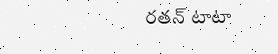రతన్ టాటా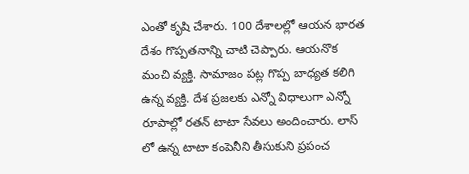ఎంతో కృషి చేశారు. 100 దేశాలల్లో ఆయన భారత దేశం గొప్పతనాన్ని చాటి చెప్పారు. ఆయనొక మంచి వ్యక్తి. సామాజం పట్ల గొప్ప బాధ్యత కలిగి ఉన్న వ్యక్తి. దేశ ప్రజలకు ఎన్నో విధాలుగా ఎన్నో రూపాల్లో రతన్ టాటా సేవలు అందించారు. లాస్ లో ఉన్న టాటా కంపెనీని తీసుకుని ప్రపంచ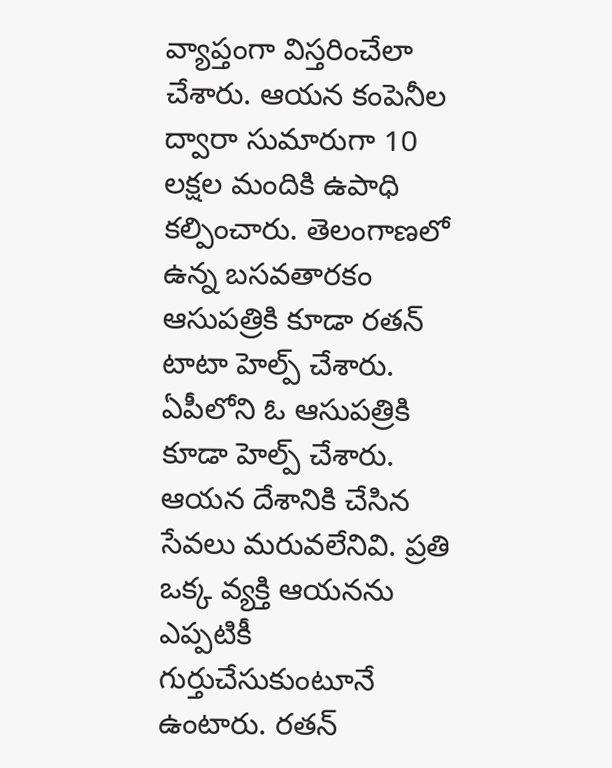వ్యాప్తంగా విస్తరించేలా చేశారు. ఆయన కంపెనీల ద్వారా సుమారుగా 10 లక్షల మందికి ఉపాధి కల్పించారు. తెలంగాణలో ఉన్న బసవతారకం ఆసుపత్రికి కూడా రతన్ టాటా హెల్ప్ చేశారు. ఏపీలోని ఓ ఆసుపత్రికి కూడా హెల్ప్ చేశారు. ఆయన దేశానికి చేసిన సేవలు మరువలేనివి. ప్రతి ఒక్క వ్యక్తి ఆయనను ఎప్పటికీ గుర్తుచేసుకుంటూనే ఉంటారు. రతన్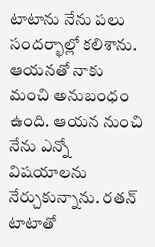టాటాను నేను పలు సందర్భాల్లో కలిశాను. ఆయనతో నాకు మంచి అనుబంధం ఉంది. ఆయన నుంచి నేను ఎన్నో విషయాలను నేర్చుకున్నాను. రతన్ టాటాతో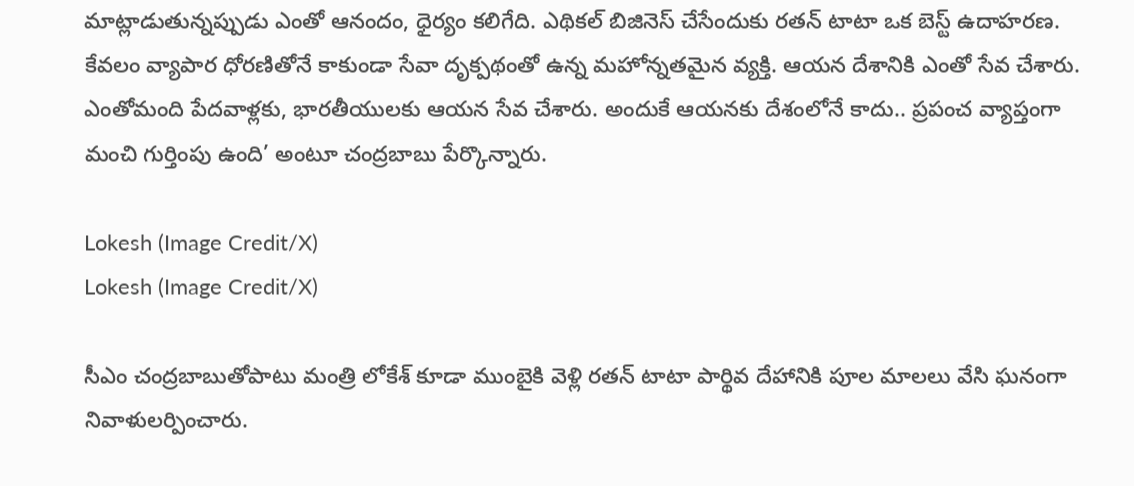మాట్లాడుతున్నప్పుడు ఎంతో ఆనందం, ధైర్యం కలిగేది. ఎథికల్ బిజినెస్ చేసేందుకు రతన్ టాటా ఒక బెస్ట్ ఉదాహరణ. కేవలం వ్యాపార ధోరణితోనే కాకుండా సేవా దృక్పథంతో ఉన్న మహోన్నతమైన వ్యక్తి. ఆయన దేశానికి ఎంతో సేవ చేశారు. ఎంతోమంది పేదవాళ్లకు, భారతీయులకు ఆయన సేవ చేశారు. అందుకే ఆయనకు దేశంలోనే కాదు.. ప్రపంచ వ్యాప్తంగా మంచి గుర్తింపు ఉంది’ అంటూ చంద్రబాబు పేర్కొన్నారు.

Lokesh (Image Credit/X)
Lokesh (Image Credit/X)

సీఎం చంద్రబాబుతోపాటు మంత్రి లోకేశ్ కూడా ముంబైకి వెళ్లి రతన్ టాటా పార్థివ దేహానికి పూల మాలలు వేసి ఘనంగా నివాళులర్పించారు.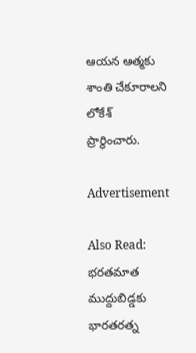ఆయన ఆత్మకు శాంతి చేకూరాలని లోకేశ్ ప్రార్థించారు.

Advertisement

Also Read: భరతమాత ముద్దుబిడ్డకు భారతరత్న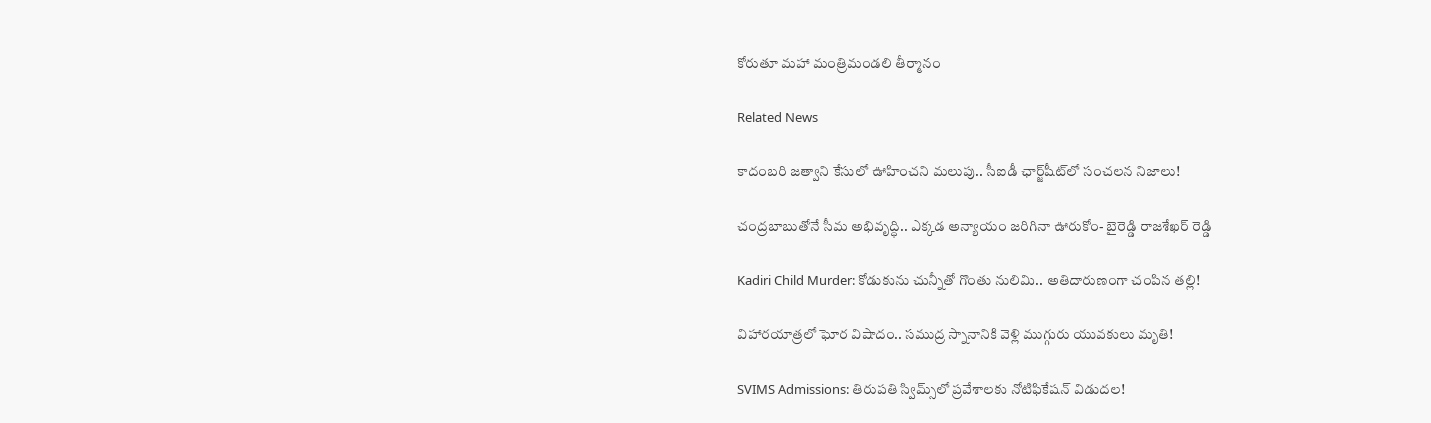కోరుతూ మహా మంత్రిమండలి తీర్మానం

Related News

కాదంబరి జత్వాని కేసులో ఊహించని మలుపు.. సీఐడీ ఛార్జ్‌షీట్‌లో సంచలన నిజాలు!

చంద్రబాబుతోనే సీమ అభివృద్ధి.. ఎక్కడ అన్యాయం జరిగినా ఊరుకోం- బైరెడ్డి రాజశేఖర్ రెడ్డి

Kadiri Child Murder: కోడుకును చున్నీతో గొంతు నులిమి.. అతిదారుణంగా చంపిన తల్లి!

విహారయాత్రలో ఘోర విషాదం.. సముద్ర స్నానానికి వెళ్లి ముగ్గురు యువకులు మృతి!

SVIMS Admissions: తిరుపతి స్విమ్స్‌లో ప్రవేశాలకు నోటిఫికేషన్ విడుదల!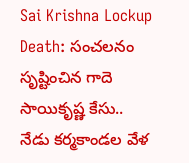Sai Krishna Lockup Death: సంచలనం సృష్టించిన గాదె సాయికృష్ణ కేసు.. నేడు కర్మకాండల వేళ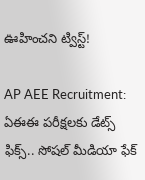ఊహించని ట్విస్ట్!

AP AEE Recruitment: ఏఈఈ పరీక్షలకు డేట్స్ ఫిక్స్.. సోషల్ మీడియా ఫేక్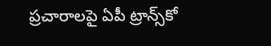ప్రచారాలపై ఏపీ ట్రాన్స్‌కో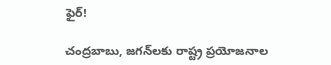ఫైర్!

చంద్రబాబు, జగన్‌లకు రాష్ట్ర ప్రయోజనాల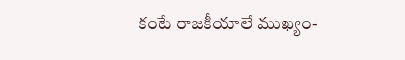కంటే రాజకీయాలే ముఖ్యం-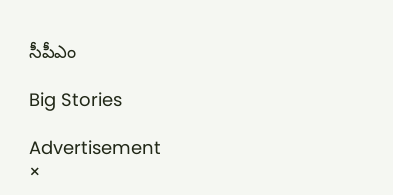సీపీఎం

Big Stories

Advertisement
×